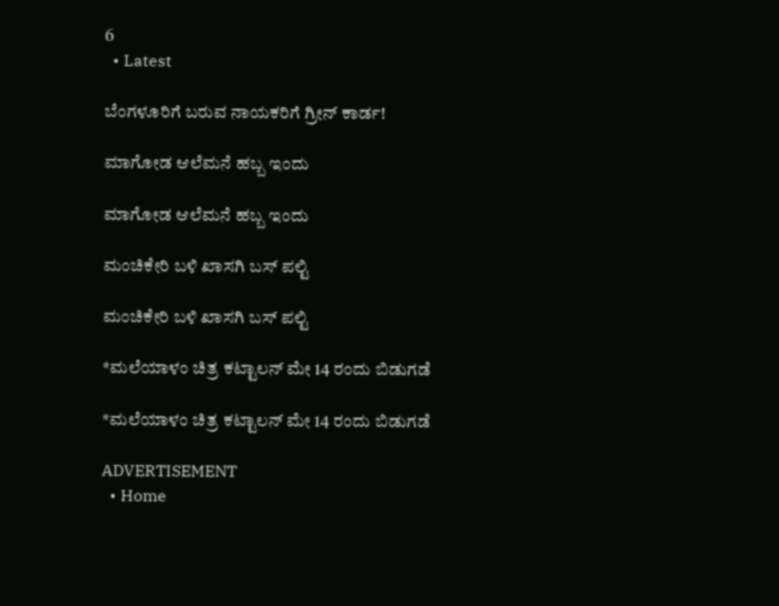6
  • Latest

ಬೆಂಗಳೂರಿಗೆ ಬರುವ ನಾಯಕರಿಗೆ ಗ್ರೀನ್ ಕಾರ್ಡ!

ಮಾಗೋಡ ಆಲೆಮನೆ ಹಬ್ಬ ಇಂದು

ಮಾಗೋಡ ಆಲೆಮನೆ ಹಬ್ಬ ಇಂದು

ಮಂಚಿಕೇರಿ‌ ಬಳಿ ಖಾಸಗಿ ಬಸ್ ಪಲ್ಟಿ

ಮಂಚಿಕೇರಿ‌ ಬಳಿ ಖಾಸಗಿ ಬಸ್ ಪಲ್ಟಿ

*ಮಲೆಯಾಳಂ ಚಿತ್ರ ಕಟ್ಟಾಲನ್ ಮೇ 14 ರಂದು ಬಿಡುಗಡೆ

*ಮಲೆಯಾಳಂ ಚಿತ್ರ ಕಟ್ಟಾಲನ್ ಮೇ 14 ರಂದು ಬಿಡುಗಡೆ

ADVERTISEMENT
  • Home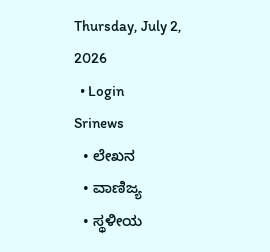Thursday, July 2, 2026
  • Login
Srinews
  • ಲೇಖನ
  • ವಾಣಿಜ್ಯ
  • ಸ್ಥಳೀಯ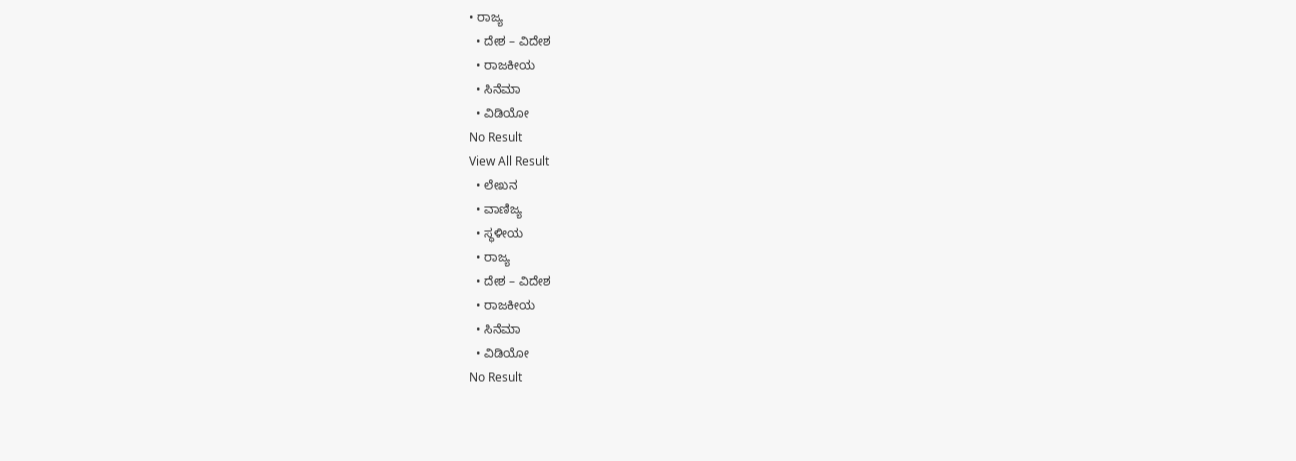• ರಾಜ್ಯ
  • ದೇಶ – ವಿದೇಶ
  • ರಾಜಕೀಯ
  • ಸಿನೆಮಾ
  • ವಿಡಿಯೋ
No Result
View All Result
  • ಲೇಖನ
  • ವಾಣಿಜ್ಯ
  • ಸ್ಥಳೀಯ
  • ರಾಜ್ಯ
  • ದೇಶ – ವಿದೇಶ
  • ರಾಜಕೀಯ
  • ಸಿನೆಮಾ
  • ವಿಡಿಯೋ
No Result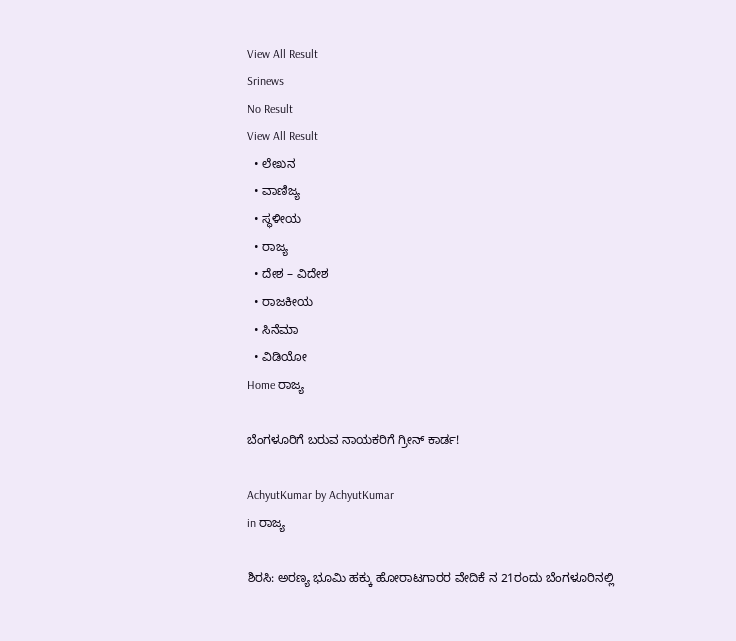View All Result
Srinews
No Result
View All Result
  • ಲೇಖನ
  • ವಾಣಿಜ್ಯ
  • ಸ್ಥಳೀಯ
  • ರಾಜ್ಯ
  • ದೇಶ – ವಿದೇಶ
  • ರಾಜಕೀಯ
  • ಸಿನೆಮಾ
  • ವಿಡಿಯೋ
Home ರಾಜ್ಯ

ಬೆಂಗಳೂರಿಗೆ ಬರುವ ನಾಯಕರಿಗೆ ಗ್ರೀನ್ ಕಾರ್ಡ!

AchyutKumar by AchyutKumar
in ರಾಜ್ಯ

ಶಿರಸಿ: ಅರಣ್ಯ ಭೂಮಿ ಹಕ್ಕು ಹೋರಾಟಗಾರರ ವೇದಿಕೆ ನ 21ರಂದು ಬೆಂಗಳೂರಿನಲ್ಲಿ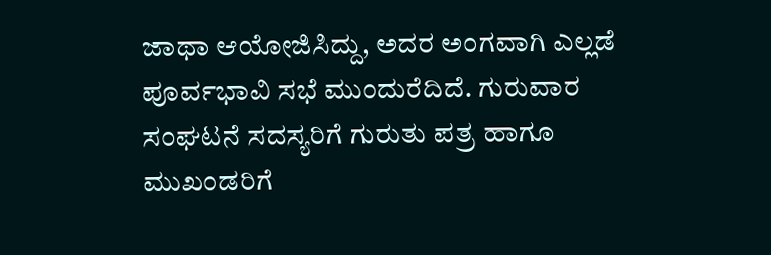ಜಾಥಾ ಆಯೋಜಿಸಿದ್ದು, ಅದರ ಅಂಗವಾಗಿ ಎಲ್ಲಡೆ ಪೂರ್ವಭಾವಿ ಸಭೆ ಮುಂದುರೆದಿದೆ. ಗುರುವಾರ ಸಂಘಟನೆ ಸದಸ್ಯರಿಗೆ ಗುರುತು ಪತ್ರ ಹಾಗೂ ಮುಖಂಡರಿಗೆ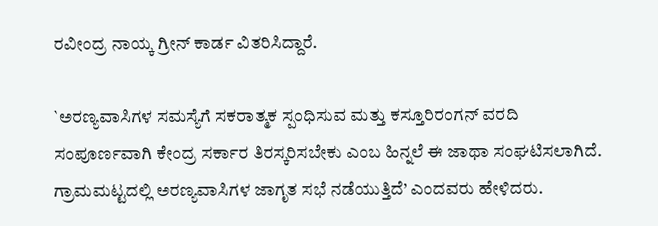ರವೀಂದ್ರ ನಾಯ್ಕ ಗ್ರೀನ್ ಕಾರ್ಡ ವಿತರಿಸಿದ್ದಾರೆ.

`ಅರಣ್ಯವಾಸಿಗಳ ಸಮಸ್ಯೆಗೆ ಸಕರಾತ್ಮಕ ಸ್ಪಂಧಿಸುವ ಮತ್ತು ಕಸ್ತೂರಿರಂಗನ್ ವರದಿ ಸಂಪೂರ್ಣವಾಗಿ ಕೇಂದ್ರ ಸರ್ಕಾರ ತಿರಸ್ಕರಿಸಬೇಕು ಎಂಬ ಹಿನ್ನಲೆ ಈ ಜಾಥಾ ಸಂಘಟಿಸಲಾಗಿದೆ. ಗ್ರಾಮಮಟ್ಟದಲ್ಲಿ ಅರಣ್ಯವಾಸಿಗಳ ಜಾಗೃತ ಸಭೆ ನಡೆಯುತ್ತಿದೆ’ ಎಂದವರು ಹೇಳಿದರು.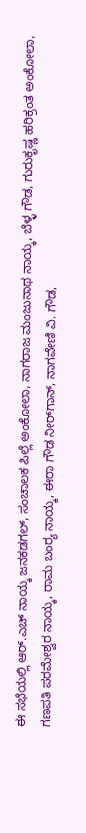ಈ ಸಭೆಯಲ್ಲಿ ಆರ್.ಎಚ್ ನಾಯ್ಕ ಜನಕಡಗಲ್, ಸಂಚಾಲಕ ಪಿಲ್ಲೆ ಅಂಕೋಲಾ, ನಾಗರಾಜ ಮಂಜುನಾಥ ನಾಯ್ಕ, ಬೆಳ್ಳ ಗೌಡ, ಗುರುಕೃಷ್ಣ ಹರಿಕ್ರಂತ ಅಂಕೋಲಾ, ಗಣಪತಿ ಪರಮೇಶ್ವರ ನಾಯ್ಕ, ರಾಮ ಬಂರ‍್ಯ ನಾಯ್ಕ, ಈರಾ ಗೌಡ ನೀರ್‌ಗಾನ್, ನಾಗವೇಣಿ ವಿ. ಗೌಡ,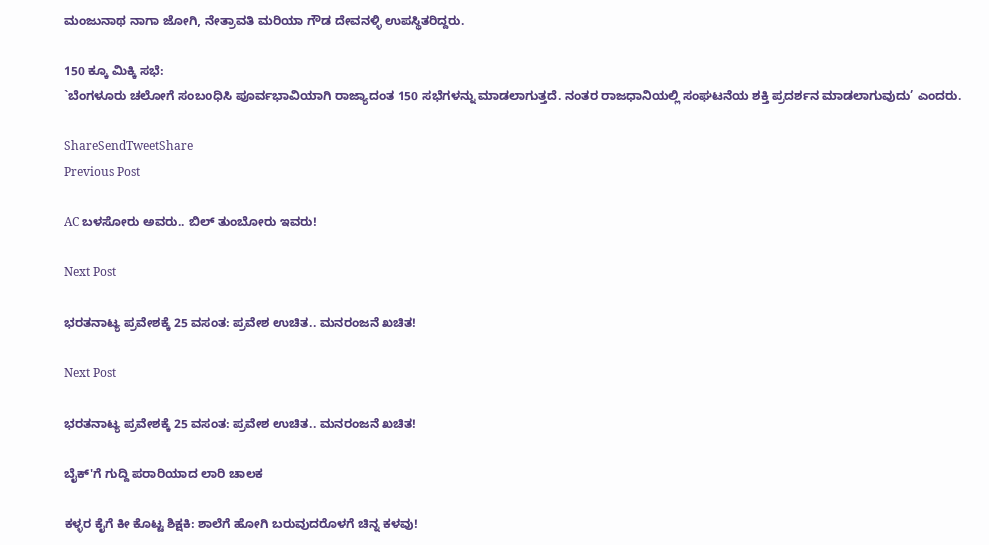ಮಂಜುನಾಥ ನಾಗಾ ಜೋಗಿ, ನೇತ್ರಾವತಿ ಮರಿಯಾ ಗೌಡ ದೇವನಳ್ಳಿ ಉಪಸ್ಥಿತರಿದ್ದರು.

150 ಕ್ಕೂ ಮಿಕ್ಕಿ ಸಭೆ:
`ಬೆಂಗಳೂರು ಚಲೋಗೆ ಸಂಬoಧಿಸಿ ಪೂರ್ವಭಾವಿಯಾಗಿ ರಾಜ್ಯಾದಂತ 150 ಸಭೆಗಳನ್ನು ಮಾಡಲಾಗುತ್ತದೆ. ನಂತರ ರಾಜಧಾನಿಯಲ್ಲಿ ಸಂಘಟನೆಯ ಶಕ್ತಿ ಪ್ರದರ್ಶನ ಮಾಡಲಾಗುವುದು’ ಎಂದರು.

ShareSendTweetShare
Previous Post

AC ಬಳಸೋರು ಅವರು.. ಬಿಲ್ ತುಂಬೋರು ಇವರು!

Next Post

ಭರತನಾಟ್ಯ ಪ್ರವೇಶಕ್ಕೆ 25 ವಸಂತ: ಪ್ರವೇಶ ಉಚಿತ.. ಮನರಂಜನೆ ಖಚಿತ!

Next Post

ಭರತನಾಟ್ಯ ಪ್ರವೇಶಕ್ಕೆ 25 ವಸಂತ: ಪ್ರವೇಶ ಉಚಿತ.. ಮನರಂಜನೆ ಖಚಿತ!

ಬೈಕ್'ಗೆ ಗುದ್ದಿ ಪರಾರಿಯಾದ ಲಾರಿ ಚಾಲಕ

ಕಳ್ಳರ ಕೈಗೆ ಕೀ ಕೊಟ್ಟ ಶಿಕ್ಷಕಿ: ಶಾಲೆಗೆ ಹೋಗಿ ಬರುವುದರೊಳಗೆ ಚಿನ್ನ ಕಳವು!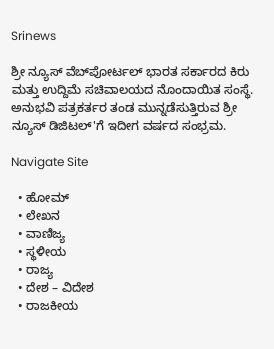Srinews

ಶ್ರೀ ನ್ಯೂಸ್ ವೆಬ್‌ಪೋರ್ಟಲ್ ಭಾರತ ಸರ್ಕಾರದ ಕಿರು ಮತ್ತು ಉದ್ದಿಮೆ ಸಚಿವಾಲಯದ ನೊಂದಾಯಿತ ಸಂಸ್ಥೆ. ಅನುಭವಿ ಪತ್ರಕರ್ತರ ತಂಡ ಮುನ್ನಡೆಸುತ್ತಿರುವ ಶ್ರೀ ನ್ಯೂಸ್ ಡಿಜಿಟಲ್'ಗೆ ಇದೀಗ ವರ್ಷದ ಸಂಭ್ರಮ.

Navigate Site

  • ಹೋಮ್
  • ಲೇಖನ
  • ವಾಣಿಜ್ಯ
  • ಸ್ಥಳೀಯ
  • ರಾಜ್ಯ
  • ದೇಶ – ವಿದೇಶ
  • ರಾಜಕೀಯ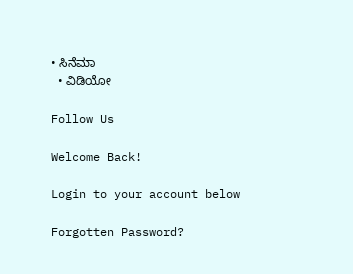• ಸಿನೆಮಾ
  • ವಿಡಿಯೋ

Follow Us

Welcome Back!

Login to your account below

Forgotten Password?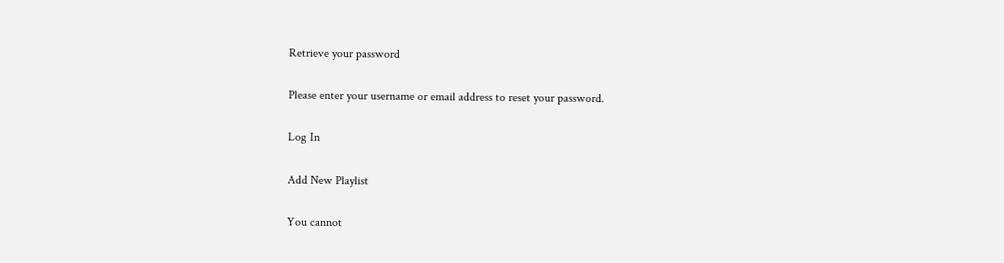Retrieve your password

Please enter your username or email address to reset your password.

Log In

Add New Playlist

You cannot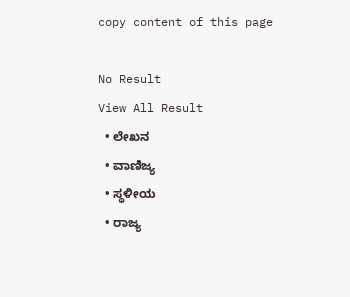copy content of this page

No Result
View All Result
  • ಲೇಖನ
  • ವಾಣಿಜ್ಯ
  • ಸ್ಥಳೀಯ
  • ರಾಜ್ಯ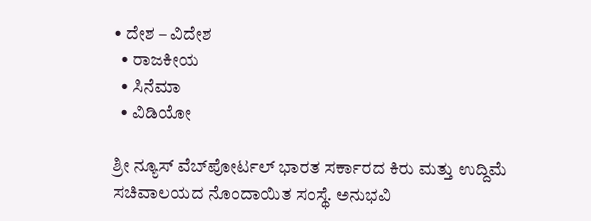• ದೇಶ – ವಿದೇಶ
  • ರಾಜಕೀಯ
  • ಸಿನೆಮಾ
  • ವಿಡಿಯೋ

ಶ್ರೀ ನ್ಯೂಸ್ ವೆಬ್‌ಪೋರ್ಟಲ್ ಭಾರತ ಸರ್ಕಾರದ ಕಿರು ಮತ್ತು ಉದ್ದಿಮೆ ಸಚಿವಾಲಯದ ನೊಂದಾಯಿತ ಸಂಸ್ಥೆ. ಅನುಭವಿ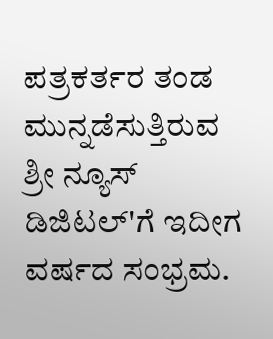ಪತ್ರಕರ್ತರ ತಂಡ ಮುನ್ನಡೆಸುತ್ತಿರುವ ಶ್ರೀ ನ್ಯೂಸ್ ಡಿಜಿಟಲ್'ಗೆ ಇದೀಗ ವರ್ಷದ ಸಂಭ್ರಮ.